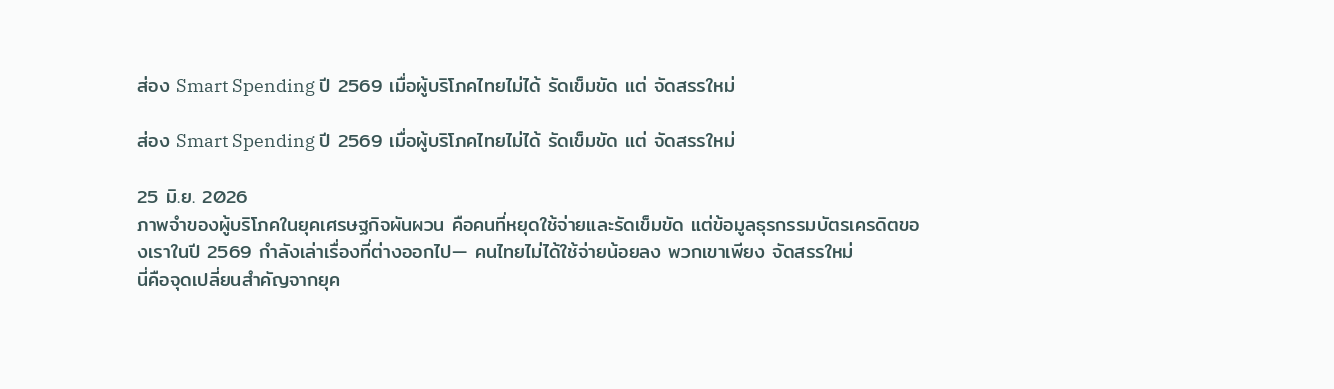ส่อง Smart Spending ปี 2569 เมื่อผู้บริโภคไทยไม่ได้ รัดเข็มขัด แต่ จัดสรรใหม่

ส่อง Smart Spending ปี 2569 เมื่อผู้บริโภคไทยไม่ได้ รัดเข็มขัด แต่ จัดสรรใหม่

25 มิ.ย. 2026
ภาพจำของผู้บริโภคในยุคเศรษฐกิจผันผวน คือคนที่หยุดใช้จ่ายและรัดเข็มขัด แต่ข้อมูลธุรกรรมบัตรเครดิตของเราในปี 2569 กำลังเล่าเรื่องที่ต่างออกไป— คนไทยไม่ได้ใช้จ่ายน้อยลง พวกเขาเพียง จัดสรรใหม่
นี่คือจุดเปลี่ยนสำคัญจากยุค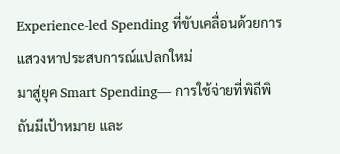Experience-led Spending ที่ขับเคลื่อนด้วยการแสวงหาประสบการณ์แปลกใหม่
มาสู่ยุค Smart Spending— การใช้จ่ายที่พิถีพิถันมีเป้าหมาย และ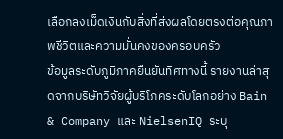เลือกลงเม็ดเงินกับสิ่งที่ส่งผลโดยตรงต่อคุณภาพชีวิตและความมั่นคงของครอบครัว
ข้อมูลระดับภูมิภาคยืนยันทิศทางนี้ รายงานล่าสุดจากบริษัทวิจัยผู้บริโภคระดับโลกอย่าง Bain & Company และ NielsenIQ ระบุ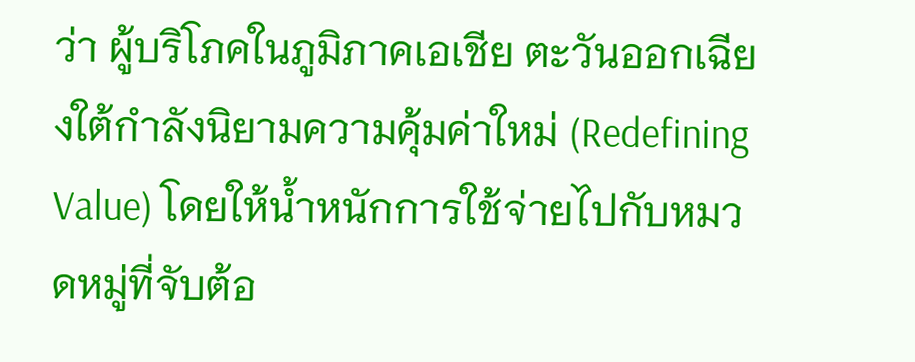ว่า ผู้บริโภคในภูมิภาคเอเชีย ตะวันออกเฉียงใต้กำลังนิยามความคุ้มค่าใหม่ (Redefining Value) โดยให้น้ำหนักการใช้จ่ายไปกับหมวดหมู่ที่จับต้อ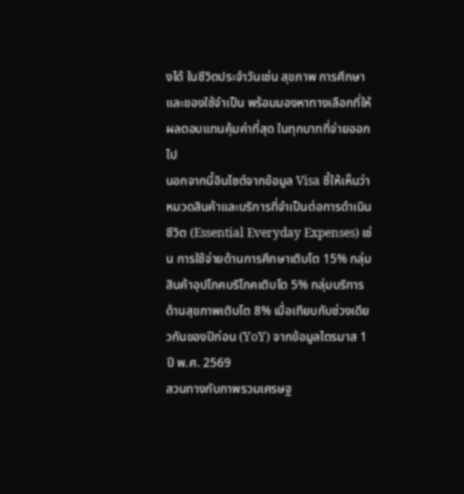งได้ ในชีวิตประจำวันเช่น สุขภาพ การศึกษา และของใช้จำเป็น พร้อมมองหาทางเลือกที่ให้ผลตอบแทนคุ้มค่าที่สุด ในทุกบาทที่จ่ายออกไป
นอกจากนี้อินไซต์จากข้อมูล Visa ชี้ให้เห็นว่า หมวดสินค้าและบริการที่จำเป็นต่อการดำเนินชีวิต (Essential Everyday Expenses) เช่น การใช้จ่ายด้านการศึกษาเติบโต 15% กลุ่มสินค้าอุปโภคบริโภคเติบโต 5% กลุ่มบริการด้านสุขภาพเติบโต 8% เมื่อเทียบกับช่วงเดียวกันของปีก่อน (YoY) จากข้อมูลไตรมาส 1 ปี พ.ศ. 2569
สวนทางกับภาพรวมเศรษฐ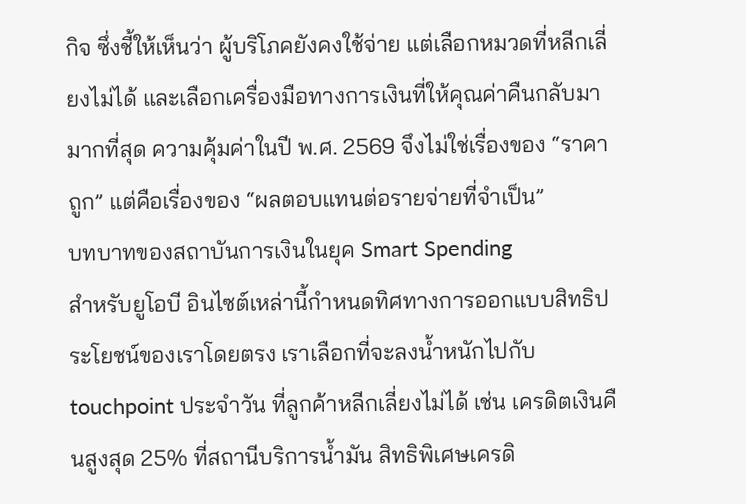กิจ ซึ่งชี้ให้เห็นว่า ผู้บริโภคยังคงใช้จ่าย แต่เลือกหมวดที่หลีกเลี่ยงไม่ได้ และเลือกเครื่องมือทางการเงินที่ให้คุณค่าคืนกลับมามากที่สุด ความคุ้มค่าในปี พ.ศ. 2569 จึงไม่ใช่เรื่องของ “ราคาถูก” แต่คือเรื่องของ “ผลตอบแทนต่อรายจ่ายที่จำเป็น”
บทบาทของสถาบันการเงินในยุค Smart Spending
สำหรับยูโอบี อินไซต์เหล่านี้กำหนดทิศทางการออกแบบสิทธิประโยชน์ของเราโดยตรง เราเลือกที่จะลงน้ำหนักไปกับ touchpoint ประจำวัน ที่ลูกค้าหลีกเลี่ยงไม่ได้ เช่น เครดิตเงินคืนสูงสุด 25% ที่สถานีบริการน้ำมัน สิทธิพิเศษเครดิ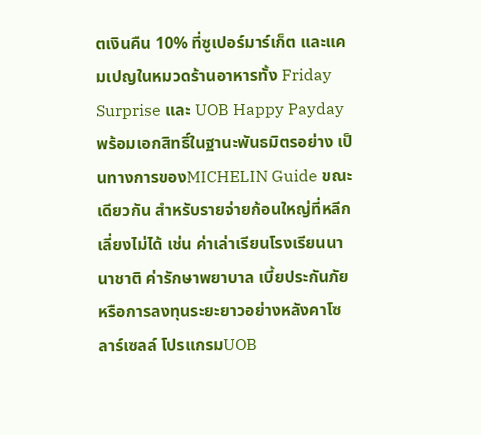ตเงินคืน 10% ที่ซูเปอร์มาร์เก็ต และแคมเปญในหมวดร้านอาหารทั้ง Friday Surprise และ UOB Happy Payday
พร้อมเอกสิทธิ์ในฐานะพันธมิตรอย่าง เป็นทางการของMICHELIN Guide ขณะเดียวกัน สำหรับรายจ่ายก้อนใหญ่ที่หลีกเลี่ยงไม่ได้ เช่น ค่าเล่าเรียนโรงเรียนนานาชาติ ค่ารักษาพยาบาล เบี้ยประกันภัย หรือการลงทุนระยะยาวอย่างหลังคาโซลาร์เซลล์ โปรแกรมUOB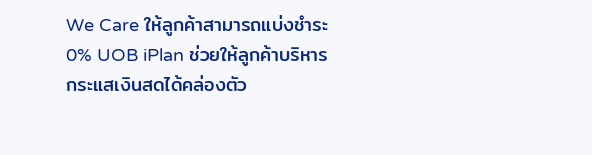We Care ให้ลูกค้าสามารถแบ่งชำระ 0% UOB iPlan ช่วยให้ลูกค้าบริหารกระแสเงินสดได้คล่องตัว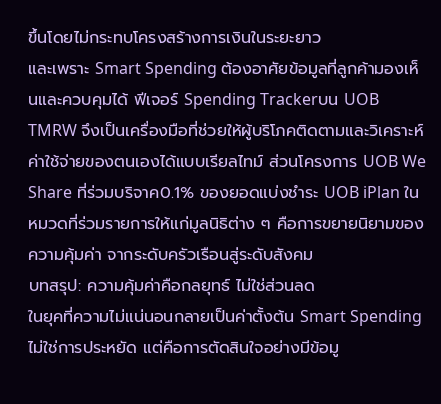ขึ้นโดยไม่กระทบโครงสร้างการเงินในระยะยาว
และเพราะ Smart Spending ต้องอาศัยข้อมูลที่ลูกค้ามองเห็นและควบคุมได้ ฟีเจอร์ Spending Trackerบน UOB TMRW จึงเป็นเครื่องมือที่ช่วยให้ผู้บริโภคติดตามและวิเคราะห์ค่าใช้จ่ายของตนเองได้แบบเรียลไทม์ ส่วนโครงการ UOB We Share ที่ร่วมบริจาค0.1% ของยอดแบ่งชำระ UOB iPlan ในหมวดที่ร่วมรายการให้แก่มูลนิธิต่าง ๆ คือการขยายนิยามของความคุ้มค่า จากระดับครัวเรือนสู่ระดับสังคม
บทสรุป: ความคุ้มค่าคือกลยุทธ์ ไม่ใช่ส่วนลด
ในยุคที่ความไม่แน่นอนกลายเป็นค่าตั้งต้น Smart Spending ไม่ใช่การประหยัด แต่คือการตัดสินใจอย่างมีข้อมู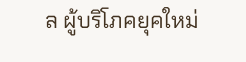ล ผู้บริโภคยุคใหม่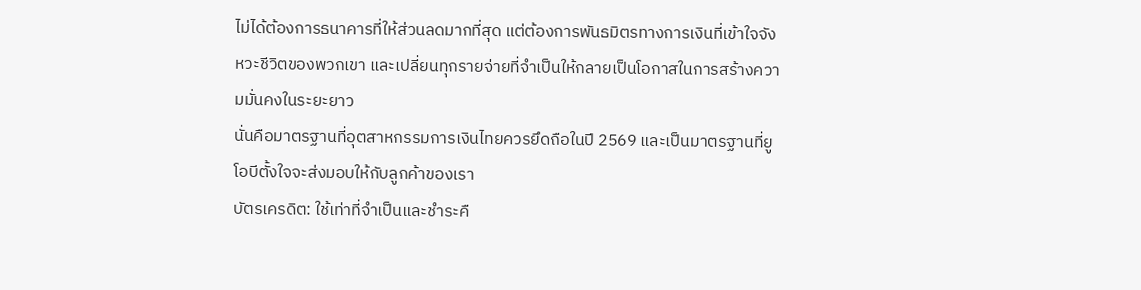ไม่ได้ต้องการธนาคารที่ให้ส่วนลดมากที่สุด แต่ต้องการพันธมิตรทางการเงินที่เข้าใจจังหวะชีวิตของพวกเขา และเปลี่ยนทุกรายจ่ายที่จำเป็นให้กลายเป็นโอกาสในการสร้างความมั่นคงในระยะยาว
นั่นคือมาตรฐานที่อุตสาหกรรมการเงินไทยควรยึดถือในปี 2569 และเป็นมาตรฐานที่ยูโอบีตั้งใจจะส่งมอบให้กับลูกค้าของเรา
บัตรเครดิต: ใช้เท่าที่จำเป็นและชำระคื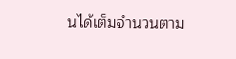นได้เต็มจำนวนตาม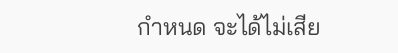กำหนด จะได้ไม่เสีย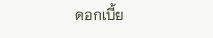ดอกเบี้ย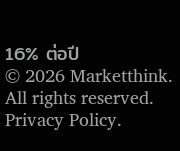16% ต่อปี
© 2026 Marketthink. All rights reserved. Privacy Policy.